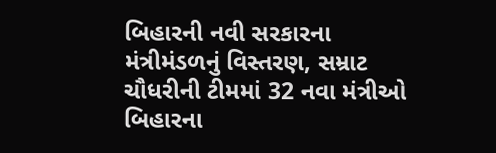બિહારની નવી સરકારના મંત્રીમંડળનું વિસ્તરણ, સમ્રાટ ચૌધરીની ટીમમાં 32 નવા મંત્રીઓ
બિહારના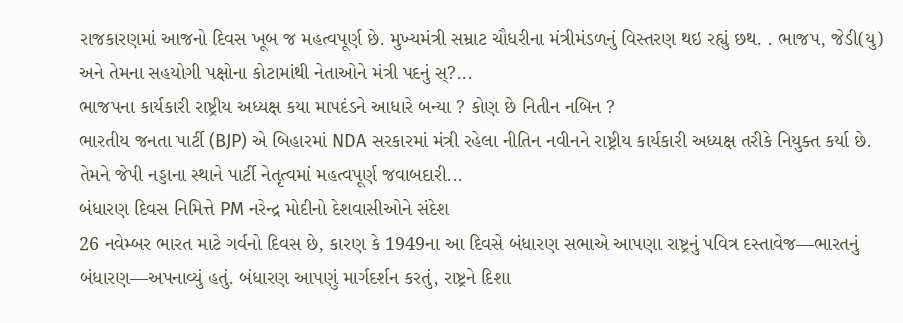રાજકારણમાં આજનો દિવસ ખૂબ જ મહત્વપૂર્ણ છે. મુખ્યમંત્રી સમ્રાટ ચૌધરીના મંત્રીમંડળનું વિસ્તરણ થઇ રહ્યું છથ. . ભાજપ, જેડી(યુ) અને તેમના સહયોગી પક્ષોના કોટામાંથી નેતાઓને મંત્રી પદનું સ્?...
ભાજપના કાર્યકારી રાષ્ટ્રીય અધ્યક્ષ કયા માપદંડને આધારે બન્યા ? કોણ છે નિતીન નબિન ?
ભારતીય જનતા પાર્ટી (BJP) એ બિહારમાં NDA સરકારમાં મંત્રી રહેલા નીતિન નવીનને રાષ્ટ્રીય કાર્યકારી અધ્યક્ષ તરીકે નિયુક્ત કર્યા છે. તેમને જેપી નડ્ડાના સ્થાને પાર્ટી નેતૃત્વમાં મહત્વપૂર્ણ જવાબદારી...
બંધારણ દિવસ નિમિત્તે PM નરેન્દ્ર મોદીનો દેશવાસીઓને સંદેશ
26 નવેમ્બર ભારત માટે ગર્વનો દિવસ છે, કારણ કે 1949ના આ દિવસે બંધારણ સભાએ આપણા રાષ્ટ્રનું પવિત્ર દસ્તાવેજ—ભારતનું બંધારણ—અપનાવ્યું હતું. બંધારણ આપણું માર્ગદર્શન કરતું, રાષ્ટ્રને દિશા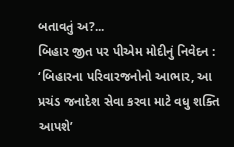બતાવતું અ?...
બિહાર જીત પર પીએમ મોદીનું નિવેદન : ‘બિહારના પરિવારજનોનો આભાર, આ પ્રચંડ જનાદેશ સેવા કરવા માટે વધુ શક્તિ આપશે’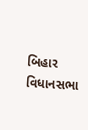બિહાર વિધાનસભા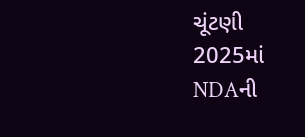ચૂંટણી 2025માં NDAની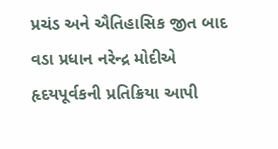પ્રચંડ અને ઐતિહાસિક જીત બાદ વડા પ્રધાન નરેન્દ્ર મોદીએ હૃદયપૂર્વકની પ્રતિક્રિયા આપી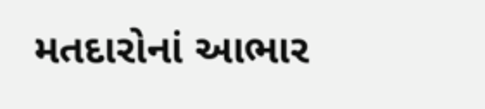મતદારોનાં આભાર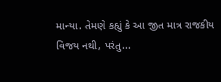માન્યા. તેમણે કહ્યું કે આ જીત માત્ર રાજકીય વિજય નથી, પરંતુ...